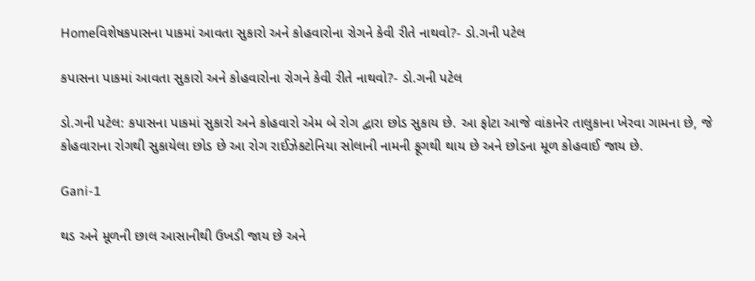Homeવિશેષકપાસના પાકમાં આવતા સુકારો અને કોહવારોના રોગને કેવી રીતે નાથવો?- ડો.ગની પટેલ

કપાસના પાકમાં આવતા સુકારો અને કોહવારોના રોગને કેવી રીતે નાથવો?- ડો.ગની પટેલ

ડો.ગની પટેલ: કપાસના પાકમાં સુકારો અને કોહવારો એમ બે રોગ દ્વારા છોડ સુકાય છે. આ ફોટા આજે વાંકાનેર તાલુકાના ખેરવા ગામના છે, જે કોહવારાના રોગથી સુકાયેલા છોડ છે આ રોગ રાઈઝેકટોનિયા સોલાની નામની ફૂગથી થાય છે અને છોડના મૂળ કોહવાઈ જાય છે.

Gani-1

થડ અને મૂળની છાલ આસાનીથી ઉખડી જાય છે અને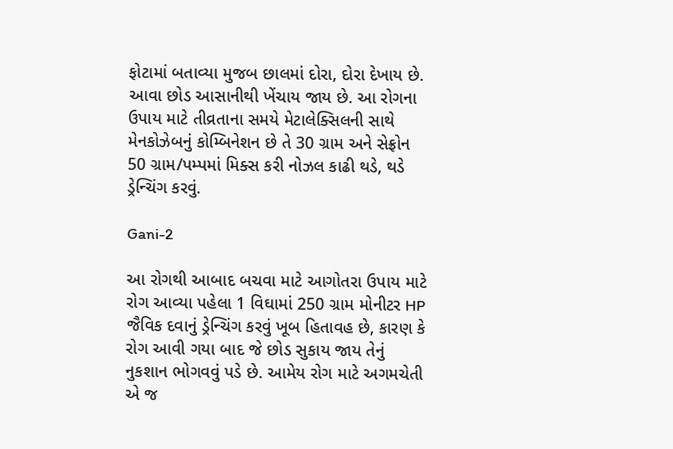ફોટામાં બતાવ્યા મુજબ છાલમાં દોરા, દોરા દેખાય છે. આવા છોડ આસાનીથી ખેંચાય જાય છે. આ રોગના ઉપાય માટે તીવ્રતાના સમયે મેટાલેક્સિલની સાથે મેનકોઝેબનું કોમ્બિનેશન છે તે 30 ગ્રામ અને સેફ્રોન 50 ગ્રામ/પમ્પમાં મિક્સ કરી નોઝલ કાઢી થડે, થડે ડ્રેન્ચિંગ કરવું.

Gani-2

આ રોગથી આબાદ બચવા માટે આગોતરા ઉપાય માટે રોગ આવ્યા પહેલા 1 વિઘામાં 250 ગ્રામ મોનીટર HP જૈવિક દવાનું ડ્રેન્ચિંગ કરવું ખૂબ હિતાવહ છે, કારણ કે રોગ આવી ગયા બાદ જે છોડ સુકાય જાય તેનું નુકશાન ભોગવવું પડે છે. આમેય રોગ માટે અગમચેતી એ જ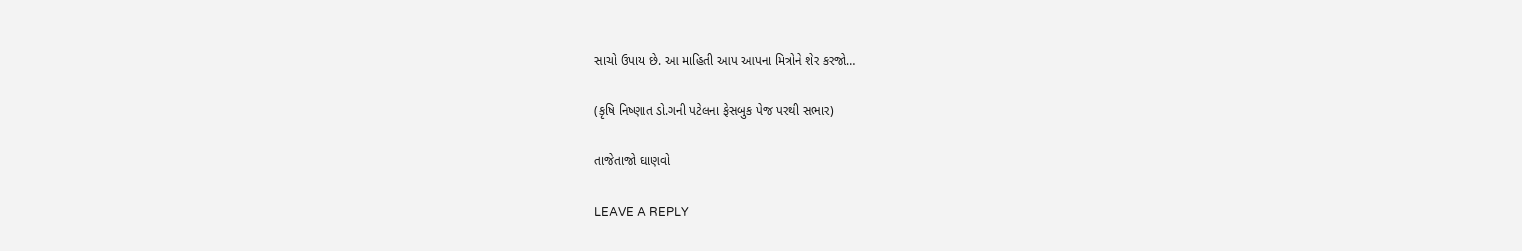સાચો ઉપાય છે. આ માહિતી આપ આપના મિત્રોને શેર કરજો…

(કૃષિ નિષ્ણાત ડો.ગની પટેલના ફેસબુક પેજ પરથી સભાર)

તાજેતાજો ઘાણવો

LEAVE A REPLY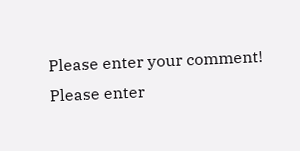Please enter your comment!
Please enter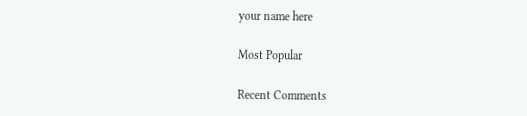your name here

Most Popular

Recent Comments